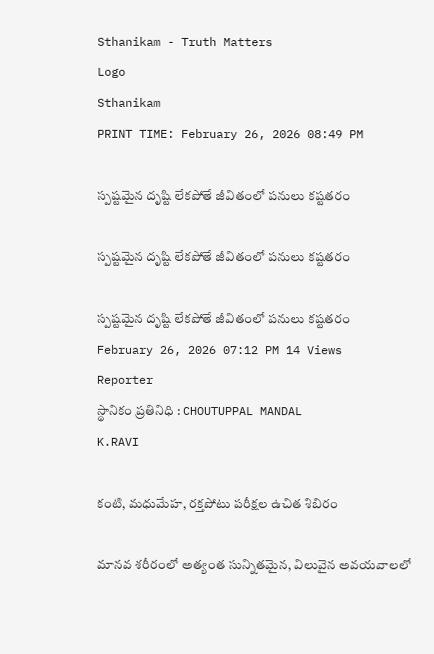Sthanikam - Truth Matters
Logo
Sthanikam
PRINT TIME: February 26, 2026 08:49 PM

స్పష్టమైన దృష్టి లేకపోతే జీవితంలో పనులు కష్టతరం

స్పష్టమైన దృష్టి లేకపోతే జీవితంలో పనులు కష్టతరం

స్పష్టమైన దృష్టి లేకపోతే జీవితంలో పనులు కష్టతరం
February 26, 2026 07:12 PM 14 Views
Reporter
స్థానికం ప్రతినిధి : CHOUTUPPAL MANDAL
K.RAVI

కంటి, మధుమేహ, రక్తపోటు పరీక్షల ఉచిత శిబిరం

మానవ శరీరంలో అత్యంత సున్నితమైన, విలువైన అవయవాలలో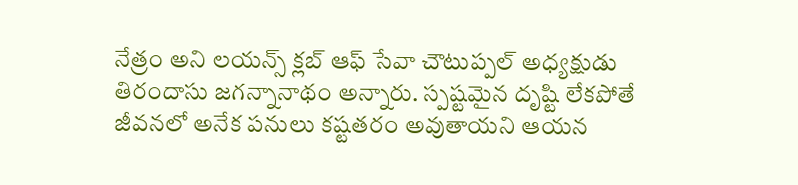నేత్రం అని లయన్స్ క్లబ్ ఆఫ్ సేవా చౌటుప్పల్ అధ్యక్షుడు తిరందాసు జగన్నానాథం అన్నారు. స్పష్టమైన దృష్టి లేకపోతే జీవనలో అనేక పనులు కష్టతరం అవుతాయని ఆయన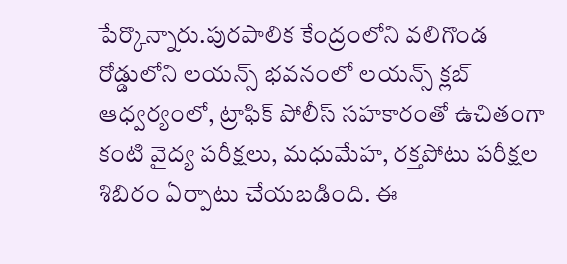పేర్కొన్నారు.పురపాలిక కేంద్రంలోని వలిగొండ రోడ్డులోని లయన్స్ భవనంలో లయన్స్ క్లబ్ ఆధ్వర్యంలో, ట్రాఫిక్ పోలీస్ సహకారంతో ఉచితంగా కంటి వైద్య పరీక్షలు, మధుమేహ, రక్తపోటు పరీక్షల శిబిరం ఏర్పాటు చేయబడింది. ఈ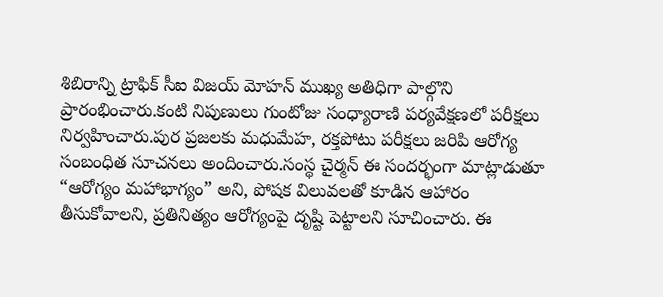శిబిరాన్ని ట్రాఫిక్ సీఐ విజయ్ మోహన్ ముఖ్య అతిధిగా పాల్గొని ప్రారంభించారు.కంటి నిపుణులు గుంటోజు సంధ్యారాణి పర్యవేక్షణలో పరీక్షలు నిర్వహించారు.పుర ప్రజలకు మధుమేహ, రక్తపోటు పరీక్షలు జరిపి ఆరోగ్య సంబంధిత సూచనలు అందించారు.సంస్థ చైర్మన్ ఈ సందర్భంగా మాట్లాడుతూ “ఆరోగ్యం మహాభాగ్యం” అని, పోషక విలువలతో కూడిన ఆహారం తీసుకోవాలని, ప్రతినిత్యం ఆరోగ్యంపై దృష్టి పెట్టాలని సూచించారు. ఈ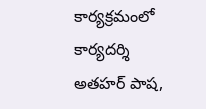కార్యక్రమంలో కార్యదర్శి అతహర్ పాష,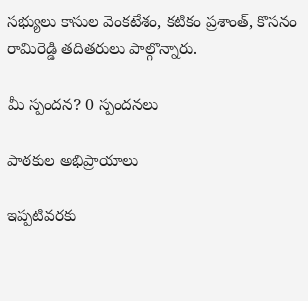సభ్యులు కాసుల వెంకటేశం, కటికం ప్రశాంత్, కొసనం రామిరెడ్డి తదితరులు పాల్గొన్నారు.

మీ స్పందన? 0 స్పందనలు

పాఠకుల అభిప్రాయాలు

ఇప్పటివరకు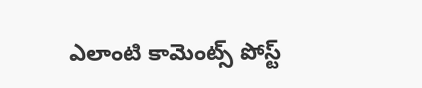ఎలాంటి కామెంట్స్ పోస్ట్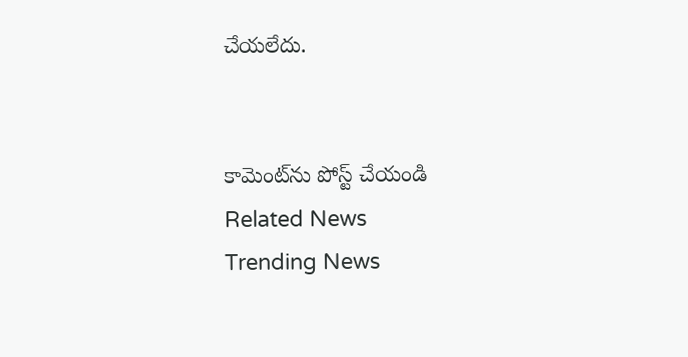చేయలేదు.


కామెంట్‌ను పోస్ట్ చేయండి
Related News
Trending News